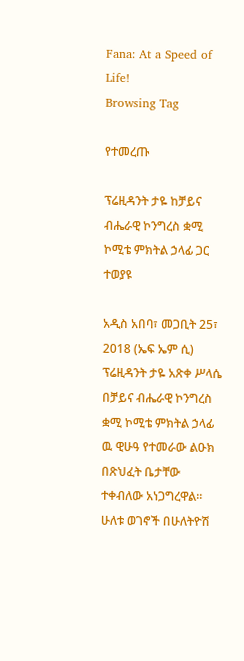Fana: At a Speed of Life!
Browsing Tag

የተመረጡ

ፕሬዚዳንት ታዬ ከቻይና ብሔራዊ ኮንግረስ ቋሚ ኮሚቴ ምክትል ኃላፊ ጋር ተወያዩ

አዲስ አበባ፣ መጋቢት 25፣ 2018 (ኤፍ ኤም ሲ) ፕሬዚዳንት ታዬ አጽቀ ሥላሴ በቻይና ብሔራዊ ኮንግረስ ቋሚ ኮሚቴ ምክትል ኃላፊ ዉ ዊሁዓ የተመራው ልዑክ በጽህፈት ቤታቸው ተቀብለው አነጋግረዋል። ሁለቱ ወገኖች በሁለትዮሽ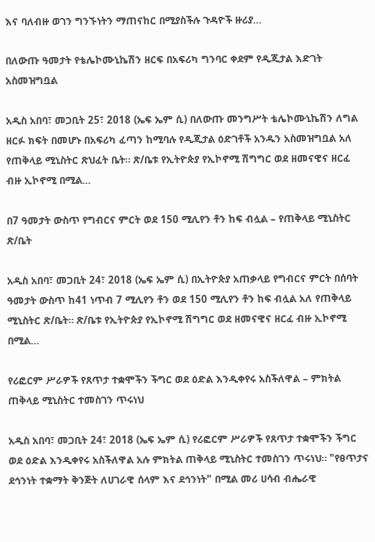እና ባለብዙ ወገን ግንኙነትን ማጠናከር በሚያስችሉ ጉዳዮች ዙሪያ…

በለውጡ ዓመታት የቴሌኮሙኒኬሽን ዘርፍ በአፍሪካ ግንባር ቀደም የዲጂታል እድገት አስመዝግቧል

አዲስ አበባ፣ መጋቢት 25፣ 2018 (ኤፍ ኤም ሲ) በለውጡ መንግሥት ቴሌኮሙኒኬሽን ለግል ዘርፉ ክፍት በመሆኑ በአፍሪካ ፈጣን ከሚባሉ የዲጂታል ዕድገቶች አንዱን አስመዝግቧል አለ የጠቅላይ ሚኒስትር ጽህፈት ቤት። ጽ/ቤቱ የኢትዮጵያ የኢኮኖሚ ሽግግር ወደ ዘመናዊና ዘርፈ ብዙ ኢኮኖሚ በሚል…

በ7 ዓመታት ውስጥ የግብርና ምርት ወደ 150 ሚሊየን ቶን ከፍ ብሏል – የጠቅላይ ሚኒስትር ጽ/ቤት

አዲስ አበባ፣ መጋቢት 24፣ 2018 (ኤፍ ኤም ሲ) በኢትዮጵያ አጠቃላይ የግብርና ምርት በሰባት ዓመታት ውስጥ ከ41 ነጥብ 7 ሚሊየን ቶን ወደ 150 ሚሊየን ቶን ከፍ ብሏል አለ የጠቅላይ ሚኒስትር ጽ/ቤት። ጽ/ቤቱ የኢትዮጵያ የኢኮኖሚ ሽግግር ወደ ዘመናዊና ዘርፈ ብዙ ኢኮኖሚ በሚል…

የሪፎርም ሥራዎች የጸጥታ ተቋሞችን ችግር ወደ ዕድል እንዲቀየሩ አስችለዋል – ምክትል ጠቅላይ ሚኒስትር ተመስገን ጥሩነህ

አዲስ አበባ፣ መጋቢት 24፣ 2018 (ኤፍ ኤም ሲ) የሪፎርም ሥራዎች የጸጥታ ተቋሞችን ችግር ወደ ዕድል እንዲቀየሩ አስችለዋል አሉ ምክትል ጠቅላይ ሚኒስትር ተመስገን ጥሩነህ። "የፀጥታና ደኅንነት ተቋማት ቅንጅት ለሀገራዊ ሰላም እና ደኅንነት" በሚል መሪ ሀሳብ ብሔራዊ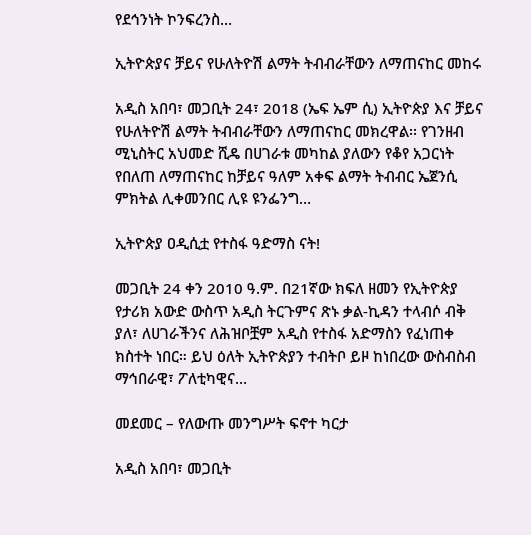የደኅንነት ኮንፍረንስ…

ኢትዮጵያና ቻይና የሁለትዮሽ ልማት ትብብራቸውን ለማጠናከር መከሩ

አዲስ አበባ፣ መጋቢት 24፣ 2018 (ኤፍ ኤም ሲ) ኢትዮጵያ እና ቻይና የሁለትዮሽ ልማት ትብብራቸውን ለማጠናከር መክረዋል፡፡ የገንዘብ ሚኒስትር አህመድ ሺዴ በሀገራቱ መካከል ያለውን የቆየ አጋርነት የበለጠ ለማጠናከር ከቻይና ዓለም አቀፍ ልማት ትብብር ኤጀንሲ ምክትል ሊቀመንበር ሊዩ ዩንፌንግ…

ኢትዮጵያ ዐዲሲቷ የተስፋ ዓድማስ ናት!

መጋቢት 24 ቀን 2010 ዓ.ም. በ21ኛው ክፍለ ዘመን የኢትዮጵያ የታሪክ አውድ ውስጥ አዲስ ትርጉምና ጽኑ ቃል-ኪዳን ተላብሶ ብቅ ያለ፣ ለሀገራችንና ለሕዝቦቿም አዲስ የተስፋ አድማስን የፈነጠቀ ክስተት ነበር። ይህ ዕለት ኢትዮጵያን ተብትቦ ይዞ ከነበረው ውስብስብ ማኅበራዊ፣ ፖለቲካዊና…

መደመር – የለውጡ መንግሥት ፍኖተ ካርታ

አዲስ አበባ፣ መጋቢት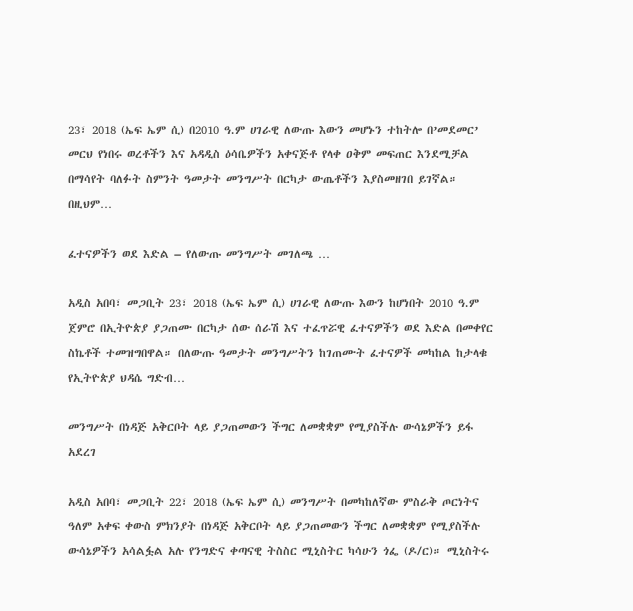23፣ 2018 (ኤፍ ኤም ሲ) በ2010 ዓ.ም ሀገራዊ ለውጡ እውን መሆኑን ተከትሎ በ’መደመር’ መርህ የነበሩ ወረቶችን እና አዳዲስ ዕሳቤዎችን አቀናጅቶ የላቀ ዐቅም መፍጠር እንደሚቻል በማሳየት ባለፉት ስምንት ዓመታት መንግሥት በርካታ ውጤቶችን እያስመዘገበ ይገኛል። በዚህም…

ፈተናዎችን ወደ እድል – የለውጡ መንግሥት መገለጫ …

አዲስ አበባ፣ መጋቢት 23፣ 2018 (ኤፍ ኤም ሲ) ሀገራዊ ለውጡ እውን ከሆነበት 2010 ዓ.ም ጀምሮ በኢትዮጵያ ያጋጠሙ በርካታ ሰው ሰራሽ እና ተፈጥሯዊ ፈተናዎችን ወደ እድል በመቀየር ስኬቶች ተመዝግበዋል። በለውጡ ዓመታት መንግሥትን ከገጠሙት ፈተናዎች መካከል ከታላቁ የኢትዮጵያ ህዳሴ ግድብ…

መንግሥት በነዳጅ አቅርቦት ላይ ያጋጠመውን ችግር ለመቋቋም የሚያስችሉ ውሳኔዎችን ይፋ አደረገ

አዲስ አበባ፣ መጋቢት 22፣ 2018 (ኤፍ ኤም ሲ) መንግሥት በመካከለኛው ምስራቅ ጦርነትና ዓለም አቀፍ ቀውስ ምክንያት በነዳጅ አቅርቦት ላይ ያጋጠመውን ችግር ለመቋቋም የሚያስችሉ ውሳኔዎችን አሳልፏል አሉ የንግድና ቀጣናዊ ትስስር ሚኒስትር ካሳሁን ጎፌ (ዶ/ር)። ሚኒስትሩ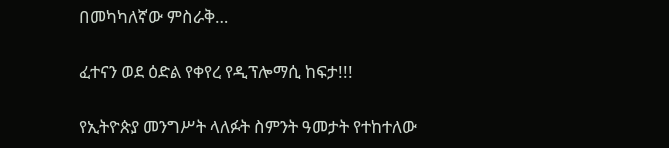በመካካለኛው ምስራቅ…

ፈተናን ወደ ዕድል የቀየረ የዲፕሎማሲ ከፍታ!!!

የኢትዮጵያ መንግሥት ላለፉት ስምንት ዓመታት የተከተለው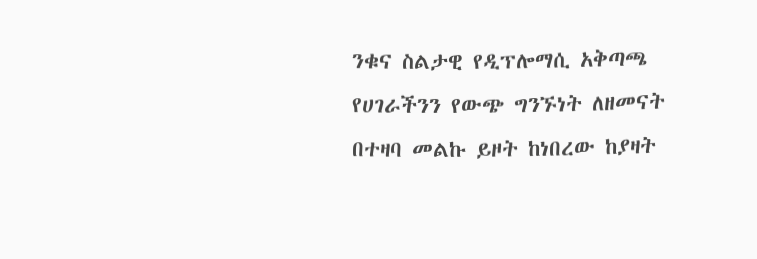ንቁና ስልታዊ የዲፕሎማሲ አቅጣጫ የሀገራችንን የውጭ ግንኙነት ለዘመናት በተዛባ መልኩ ይዞት ከነበረው ከያዛት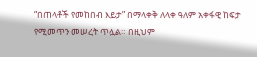“በጠላቶች የመከበብ እይታ” በማላቀቅ ለላቀ ዓለም አቀፋዊ ከፍታ የሚመጥን መሠረት ጥሏል። በዚህም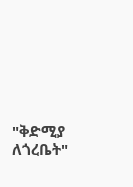"ቅድሚያ ለጎረቤት"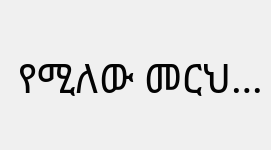የሚለው መርህ…